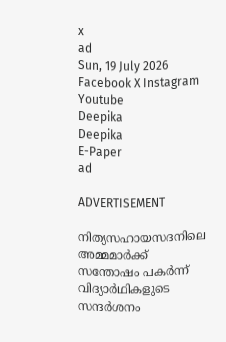x
ad
Sun, 19 July 2026
Facebook X Instagram Youtube
Deepika
Deepika
E-Paper
ad

ADVERTISEMENT

നിത്യസഹായസദനിലെ അമ്മമാർക്ക് സന്തോഷം പകർന്ന് വിദ്യാർഥികളുടെ സന്ദർശനം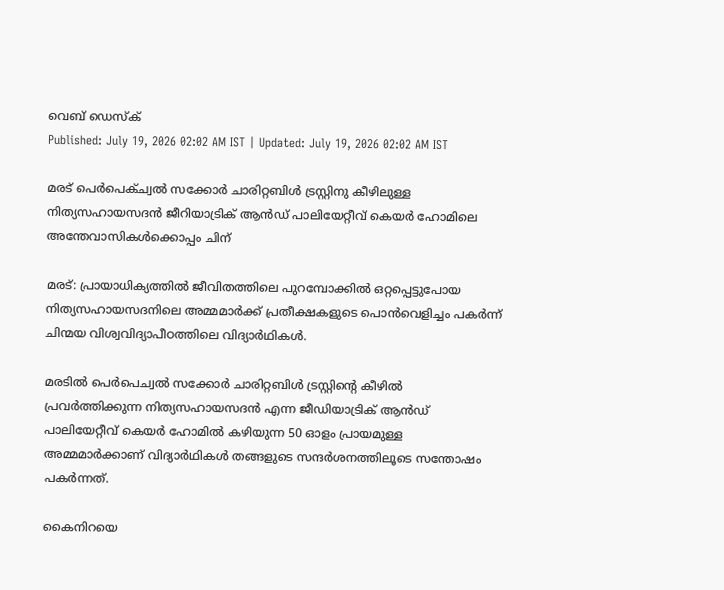വെബ് ഡെസ്ക്
Published: July 19, 2026 02:02 AM IST | Updated: July 19, 2026 02:02 AM IST

മരട് പെര്‍പെക്ച്വല്‍ സക്കോര്‍ ചാരിറ്റബിള്‍ ട്രസ്റ്റിനു കീഴിലുള്ള നിത്യസഹായസദന്‍ ജീറിയാട്രിക് ആന്‍ഡ് പാലിയേറ്റീവ് കെയര്‍ ഹോമിലെ അന്തേവാസികള്‍ക്കൊപ്പം ചിന്

മരട്: പ്രായാധിക്യത്തിൽ ജീവിതത്തിലെ പുറമ്പോക്കിൽ ഒറ്റപ്പെട്ടുപോയ നിത്യസഹായസദനിലെ അമ്മമാർക്ക് പ്രതീക്ഷകളുടെ പൊൻവെളിച്ചം പകർന്ന് ചിന്മയ വിശ്വവിദ്യാപീഠത്തിലെ വിദ്യാർഥികൾ.

മരടിൽ പെർപെച്വൽ സക്കോർ ചാരിറ്റബിൾ ട്രസ്റ്റിന്‍റെ കീഴിൽ പ്രവർത്തിക്കുന്ന നിത്യസഹായസദൻ എന്ന ജീഡിയാട്രിക് ആൻഡ് പാലിയേറ്റീവ് കെയർ ഹോമിൽ കഴിയുന്ന 50 ഓളം പ്രായമുള്ള അമ്മമാർക്കാണ് വിദ്യാർഥികൾ തങ്ങളുടെ സന്ദർശനത്തിലൂടെ സന്തോഷം പകർന്നത്.

കൈനിറയെ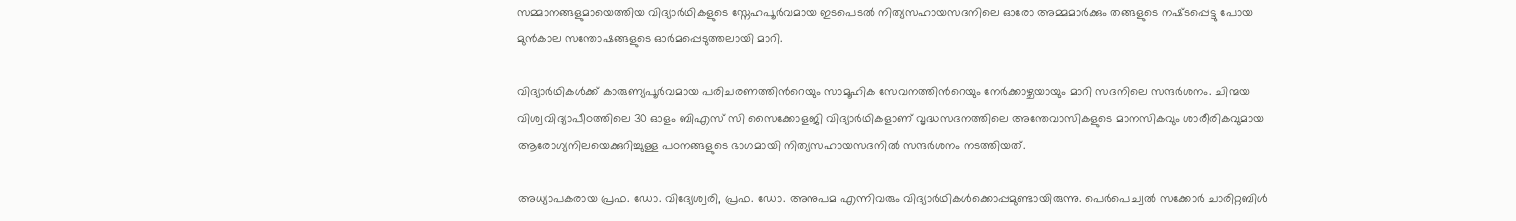സമ്മാനങ്ങളുമായെത്തിയ വിദ്യാർഥികളുടെ സ്നേഹപൂർവമായ ഇടപെടൽ നിത്യസഹായസദനിലെ ഓരോ അമ്മമാർക്കും തങ്ങളുടെ നഷ്‌ടപ്പെട്ടു പോയ മുൻകാല സന്തോഷങ്ങളുടെ ഓർമപ്പെടുത്തലായി മാറി.

വിദ്യാർഥികൾക്ക് കാരുണ്യപൂർവമായ പരിചരണത്തിന്‍റെയും സാമൂഹിക സേവനത്തിന്‍റെയും നേർക്കാഴ്ചയായും മാറി സദനിലെ സന്ദർശനം. ചിന്മയ വിശ്വവിദ്യാപീഠത്തിലെ 30 ഓളം ബിഎസ് സി സൈക്കോളജി വിദ്യാർഥികളാണ് വൃദ്ധസദനത്തിലെ അന്തേവാസികളുടെ മാനസികവും ശാരീരികവുമായ ആരോഗ്യനിലയെക്കുറിച്ചുള്ള പഠനങ്ങളുടെ ഭാഗമായി നിത്യസഹായസദനിൽ സന്ദർശനം നടത്തിയത്.

അധ്യാപകരായ പ്രഫ. ഡോ. വിദ്യേശ്വരി, പ്രഫ. ഡോ. അനുപമ എന്നിവരും വിദ്യാർഥികൾക്കൊപ്പമുണ്ടായിരുന്നു. പെർപെച്വൽ സക്കോർ ചാരിറ്റബിൾ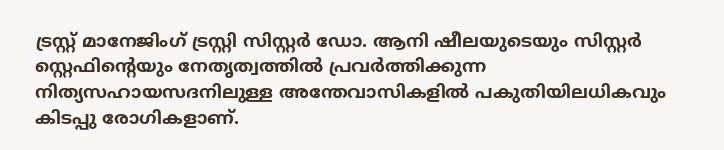ട്രസ്റ്റ് മാനേജിംഗ് ട്രസ്റ്റി സിസ്റ്റർ ഡോ. ആനി ഷീലയുടെയും സിസ്റ്റർ സ്റ്റെഫിന്‍റെയും നേതൃത്വത്തിൽ പ്രവർത്തിക്കുന്ന നിത്യസഹായസദനിലുള്ള അന്തേവാസികളിൽ പകുതിയിലധികവും കിടപ്പു രോഗികളാണ്.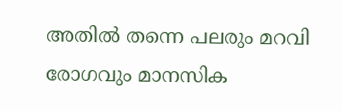അതിൽ തന്നെ പലരും മറവി രോഗവും മാനസിക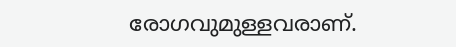രോഗവുമുള്ളവരാണ്.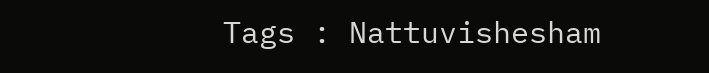Tags : Nattuvishesham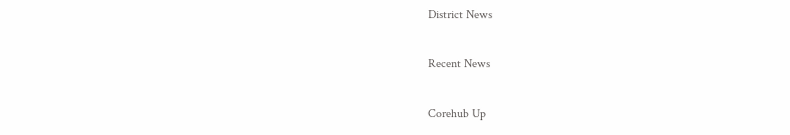District News

Recent News

Corehub Up